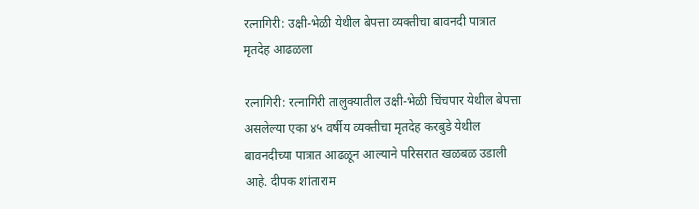रत्नागिरी: उक्षी-भेळी येथील बेपत्ता व्यक्तीचा बावनदी पात्रात मृतदेह आढळला

रत्नागिरी: रत्नागिरी तालुक्यातील उक्षी-भेळी चिंचपार येथील बेपत्ता असलेल्या एका ४५ वर्षीय व्यक्तीचा मृतदेह करबुडे येथील बावनदीच्या पात्रात आढळून आल्याने परिसरात खळबळ उडाली आहे. दीपक शांताराम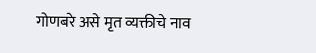गोणबरे असे मृत व्यक्तीचे नाव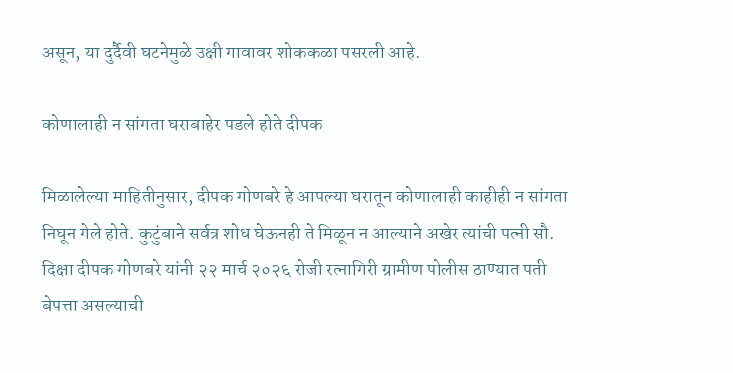असून, या दुर्दैवी घटनेमुळे उक्षी गावावर शोककळा पसरली आहे.

कोणालाही न सांगता घराबाहेर पडले होते दीपक

मिळालेल्या माहितीनुसार, दीपक गोणबरे हे आपल्या घरातून कोणालाही काहीही न सांगता निघून गेले होते. कुटुंबाने सर्वत्र शोध घेऊनही ते मिळून न आल्याने अखेर त्यांची पत्नी सौ. दिक्षा दीपक गोणबरे यांनी २२ मार्च २०२६ रोजी रत्नागिरी ग्रामीण पोलीस ठाण्यात पती बेपत्ता असल्याची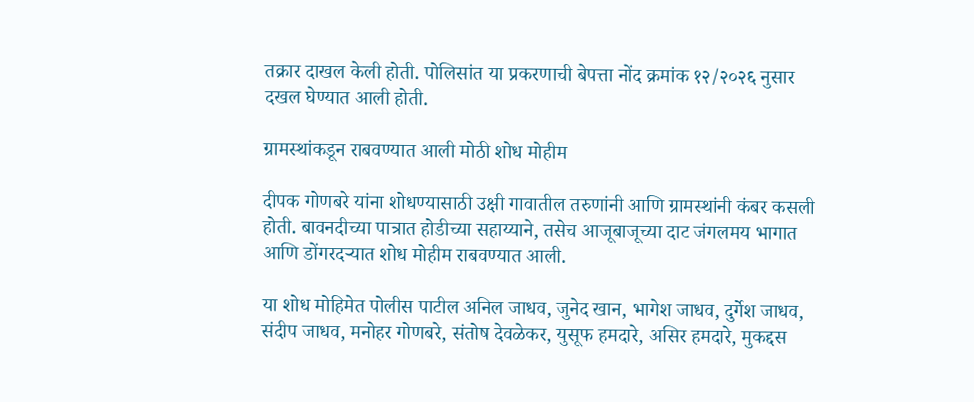तक्रार दाखल केली होती. पोलिसांत या प्रकरणाची बेपत्ता नोंद क्रमांक १२/२०२६ नुसार दखल घेण्यात आली होती.

ग्रामस्थांकडून राबवण्यात आली मोठी शोध मोहीम

दीपक गोणबरे यांना शोधण्यासाठी उक्षी गावातील तरुणांनी आणि ग्रामस्थांनी कंबर कसली होती. बावनदीच्या पात्रात होडीच्या सहाय्याने, तसेच आजूबाजूच्या दाट जंगलमय भागात आणि डोंगरदऱ्यात शोध मोहीम राबवण्यात आली.

या शोध मोहिमेत पोलीस पाटील अनिल जाधव, जुनेद खान, भागेश जाधव, दुर्गेश जाधव, संदीप जाधव, मनोहर गोणबरे, संतोष देवळेकर, युसूफ हमदारे, असिर हमदारे, मुकद्दस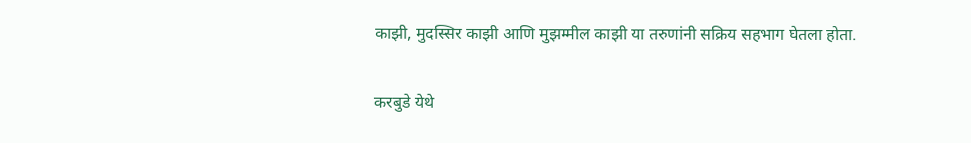काझी, मुदस्सिर काझी आणि मुझम्मील काझी या तरुणांनी सक्रिय सहभाग घेतला होता.

करबुडे येथे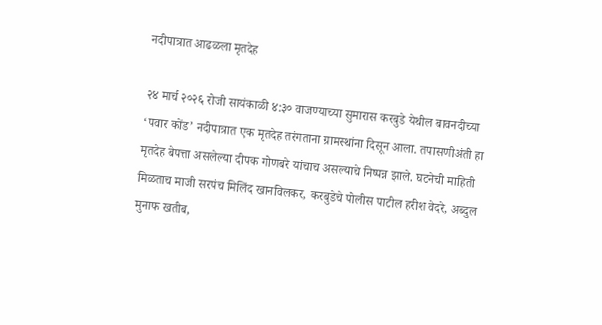नदीपात्रात आढळला मृतदेह

२४ मार्च २०२६ रोजी सायंकाळी ४:३० वाजण्याच्या सुमारास करबुडे येथील बावनदीच्या ‘पवार कोंड’ नदीपात्रात एक मृतदेह तरंगताना ग्रामस्थांना दिसून आला. तपासणीअंती हा मृतदेह बेपत्ता असलेल्या दीपक गोणबरे यांचाच असल्याचे निष्पन्न झाले. घटनेची माहिती मिळताच माजी सरपंच मिलिंद खानविलकर, करबुडेचे पोलीस पाटील हरीश वेदरे, अब्दुल मुनाफ खतीब,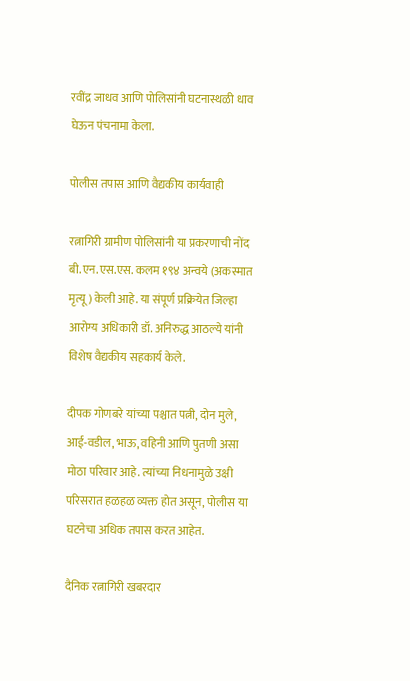रवींद्र जाधव आणि पोलिसांनी घटनास्थळी धाव घेऊन पंचनामा केला.

पोलीस तपास आणि वैद्यकीय कार्यवाही

रत्नागिरी ग्रामीण पोलिसांनी या प्रकरणाची नोंद बी.एन.एस.एस. कलम १९४ अन्वये (अकस्मात मृत्यू) केली आहे. या संपूर्ण प्रक्रियेत जिल्हा आरोग्य अधिकारी डॉ. अनिरुद्ध आठल्ये यांनी विशेष वैद्यकीय सहकार्य केले.

दीपक गोणबरे यांच्या पश्चात पत्नी, दोन मुले, आई-वडील, भाऊ, वहिनी आणि पुतणी असा मोठा परिवार आहे. त्यांच्या निधनामुळे उक्षी परिसरात हळहळ व्यक्त होत असून, पोलीस या घटनेचा अधिक तपास करत आहेत.

दैनिक रत्नागिरी खबरदार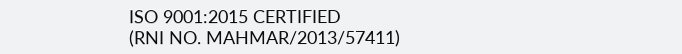ISO 9001:2015 CERTIFIED
(RNI NO. MAHMAR/2013/57411)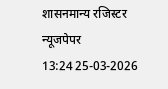शासनमान्य रजिस्टर न्यूजपेपर
13:24 25-03-2026